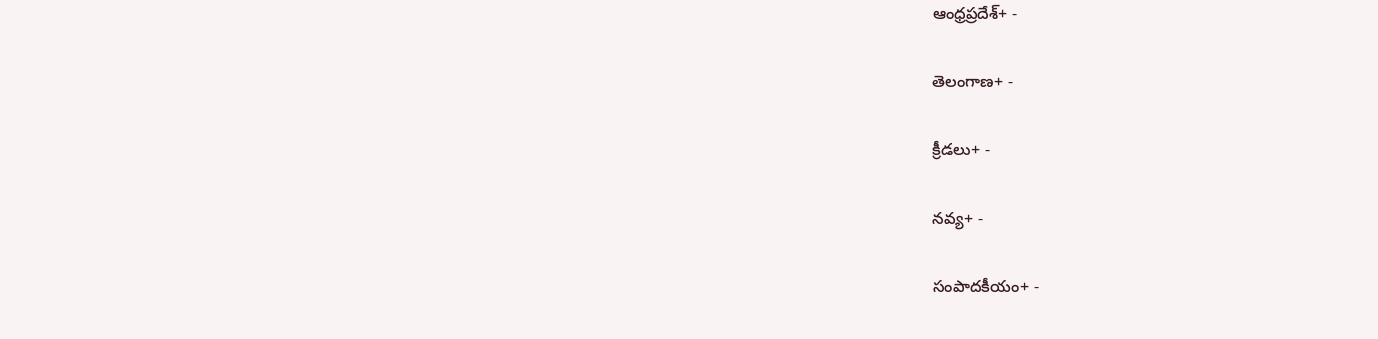ఆంధ్రప్రదేశ్+ -

తెలంగాణ+ -

క్రీడలు+ -

నవ్య+ -

సంపాదకీయం+ -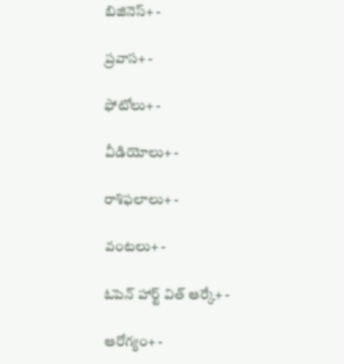బిజినెస్+ -

ప్రవాస+ -

ఫోటోలు+ -

వీడియోలు+ -

రాశిఫలాలు+ -

వంటలు+ -

ఓపెన్ హార్ట్ విత్ ఆర్కే+ -

ఆరోగ్యం+ -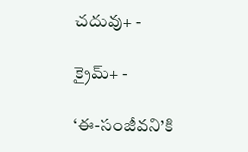చదువు+ -

క్రైమ్+ -

‘ఈ-సంజీవని’కి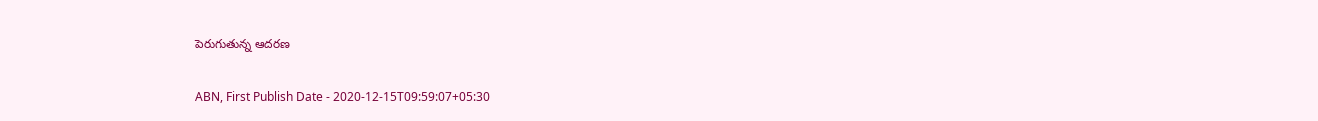పెరుగుతున్న ఆదరణ

ABN, First Publish Date - 2020-12-15T09:59:07+05:30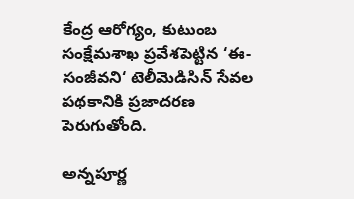కేంద్ర ఆరోగ్యం, కుటుంబ సంక్షేమశాఖ ప్రవేశపెట్టిన ‘ఈ-సంజీవని‘ టెలీమెడిసిన్‌ సేవల పథకానికి ప్రజాదరణ పెరుగుతోంది.

అన్నపూర్ణ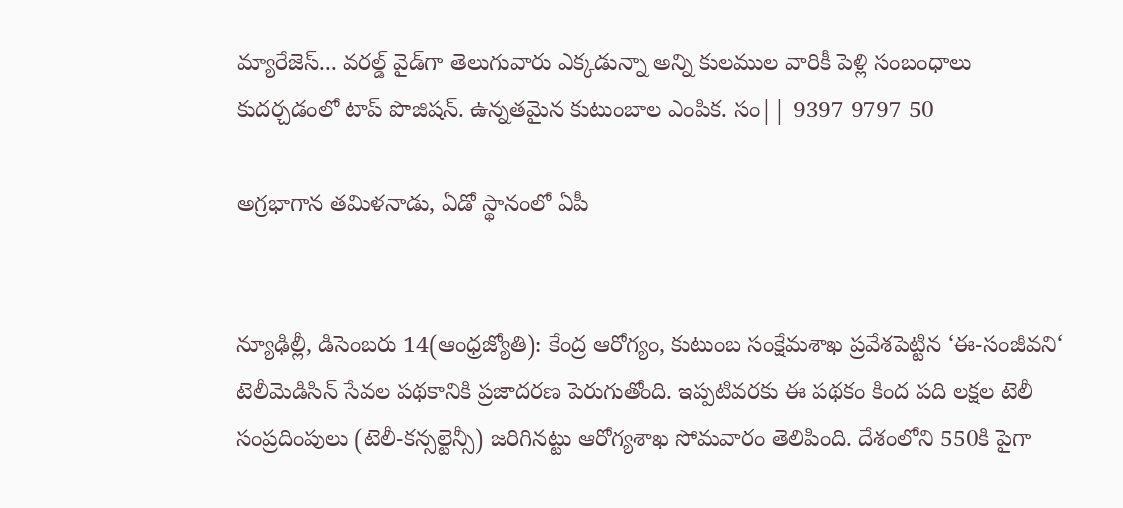మ్యారేజెస్... వరల్డ్ వైడ్‌గా తెలుగువారు ఎక్కడున్నా అన్ని కులముల వారికీ పెళ్లి సంబంధాలు కుదర్చడంలో టాప్ పొజిషన్. ఉన్నతమైన కుటుంబాల ఎంపిక. సం|| 9397 9797 50

అగ్రభాగాన తమిళనాడు, ఏడో స్థానంలో ఏపీ


న్యూఢిల్లీ, డిసెంబరు 14(ఆంధ్రజ్యోతి): కేంద్ర ఆరోగ్యం, కుటుంబ సంక్షేమశాఖ ప్రవేశపెట్టిన ‘ఈ-సంజీవని‘ టెలీమెడిసిన్‌ సేవల పథకానికి ప్రజాదరణ పెరుగుతోంది. ఇప్పటివరకు ఈ పథకం కింద పది లక్షల టెలీ సంప్రదింపులు (టెలీ-కన్సల్టెన్సీ) జరిగినట్టు ఆరోగ్యశాఖ సోమవారం తెలిపింది. దేశంలోని 550కి పైగా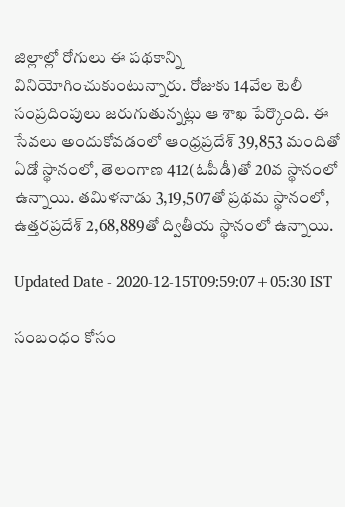జిల్లాల్లో రోగులు ఈ పథకాన్ని వినియోగించుకుంటున్నారు. రోజుకు 14వేల టెలీ సంప్రదింపులు జరుగుతున్నట్లు ఆ శాఖ పేర్కొంది. ఈ సేవలు అందుకోవడంలో ఆంధ్రప్రదేశ్‌ 39,853 మందితో ఏడో స్థానంలో, తెలంగాణ 412(ఓపీడీ)తో 20వ స్థానంలో ఉన్నాయి. తమిళనాడు 3,19,507తో ప్రథమ స్థానంలో, ఉత్తరప్రదేశ్‌ 2,68,889తో ద్వితీయ స్థానంలో ఉన్నాయి.

Updated Date - 2020-12-15T09:59:07+05:30 IST

సంబంధం కోసం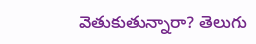వెతుకుతున్నారా? తెలుగు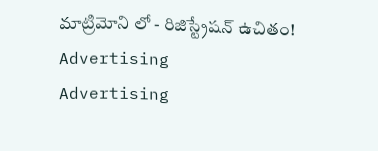మాట్రిమోని లో - రిజిస్ట్రేషన్ ఉచితం!
Advertising
Advertising